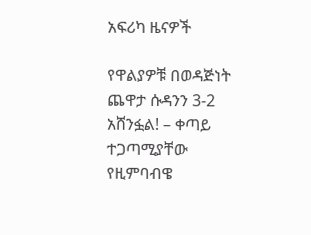አፍሪካ ዜናዎች

የዋልያዎቹ በወዳጅነት ጨዋታ ሱዳንን 3-2 አሸንፏል! – ቀጣይ ተጋጣሚያቸው የዚምባብዌ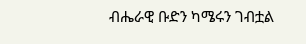ብሔራዊ ቡድን ካሜሩን ገብቷል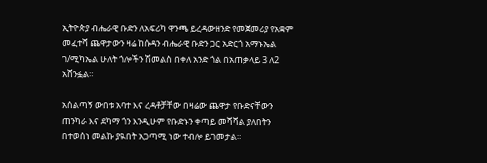ኢትዮጵያ ብሔራዊ ቡድን ለአፍሪካ ዋንጫ ይረዳውዘንድ የመጀመሪያ የአቋም መፈተሻ ጨዋታውን ዛሬ ከሱዳን ብሔራዊ ቡድን ጋር አድርጎ አማኑኤል ገ/ሚካኤል ሁለት ጎሎችን ሽመልስ በቀለ አንድ ጎል በአጠቃላይ 3 ለ2 አሸንፏል።

አሰልጣኝ ውበቱ አባተ እና ረዳቶቻቸው በዛሬው ጨዋታ የቡድናቸውን ጠንካራ እና ደካማ ጎን እንዲሁም የቡድኑን ቀጣይ መሻሻል ያለበትን በተወሰነ መልኩ ያዪበት አጋጣሚ ነው ተብሎ ይገመታል።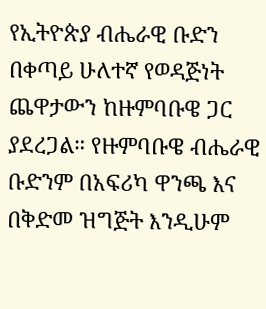የኢትዮጵያ ብሔራዊ ቡድን በቀጣይ ሁለተኛ የወዳጅነት ጨዋታውን ከዙምባቡዌ ጋር ያደረጋል። የዙምባቡዌ ብሔራዊ ቡድንም በአፍሪካ ዋንጫ እና በቅድመ ዝግጅት እንዲሁም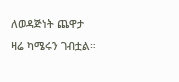ለወዳጅነት ጨዋታ ዛሬ ካሜሩን ገብቷል።